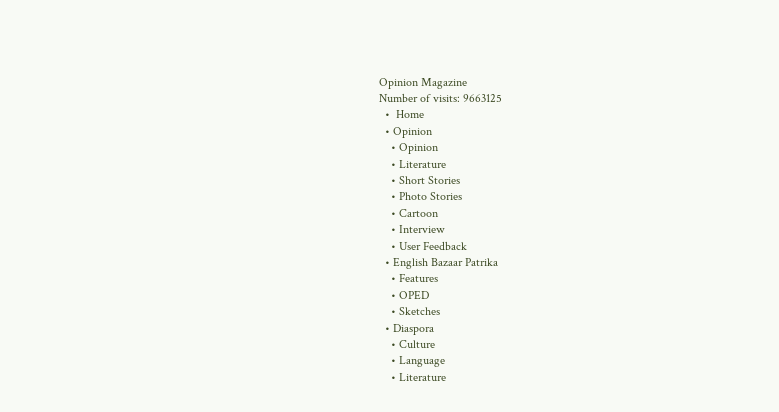Opinion Magazine
Number of visits: 9663125
  •  Home
  • Opinion
    • Opinion
    • Literature
    • Short Stories
    • Photo Stories
    • Cartoon
    • Interview
    • User Feedback
  • English Bazaar Patrika
    • Features
    • OPED
    • Sketches
  • Diaspora
    • Culture
    • Language
    • Literature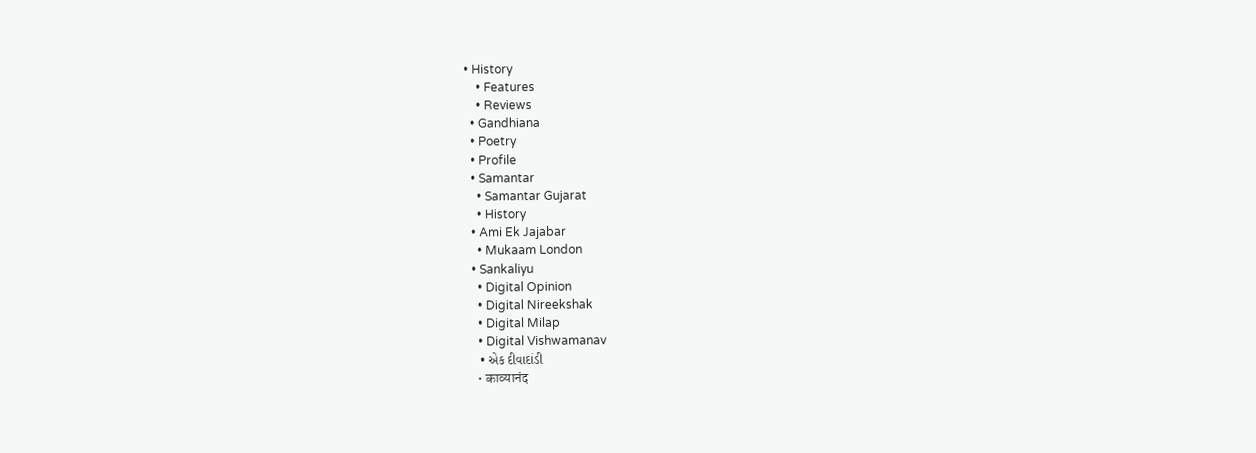• History
    • Features
    • Reviews
  • Gandhiana
  • Poetry
  • Profile
  • Samantar
    • Samantar Gujarat
    • History
  • Ami Ek Jajabar
    • Mukaam London
  • Sankaliyu
    • Digital Opinion
    • Digital Nireekshak
    • Digital Milap
    • Digital Vishwamanav
    • એક દીવાદાંડી
    • काव्यानंद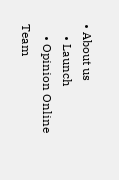• About us
    • Launch
    • Opinion Online Team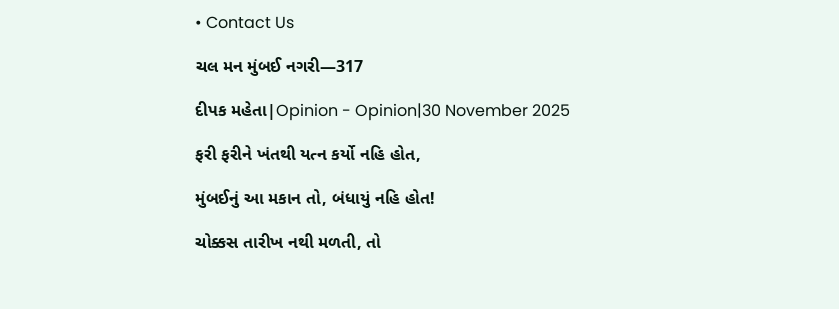• Contact Us

ચલ મન મુંબઈ નગરી—317

દીપક મહેતા|Opinion - Opinion|30 November 2025

ફરી ફરીને ખંતથી યત્ન કર્યો નહિ હોત,

મુંબઈનું આ મકાન તો, બંધાયું નહિ હોત!

ચોક્કસ તારીખ નથી મળતી, તો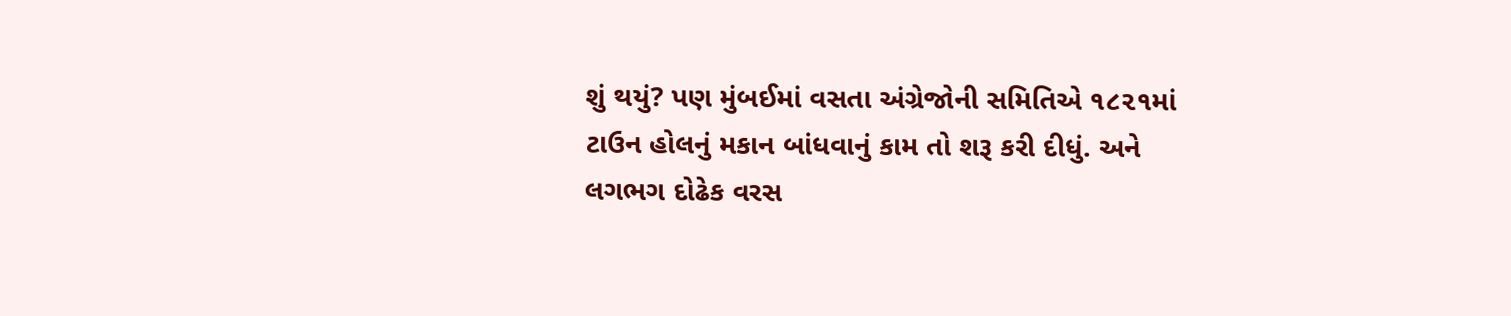શું થયું? પણ મુંબઈમાં વસતા અંગ્રેજોની સમિતિએ ૧૮૨૧માં ટાઉન હોલનું મકાન બાંધવાનું કામ તો શરૂ કરી દીધું. અને લગભગ દોઢેક વરસ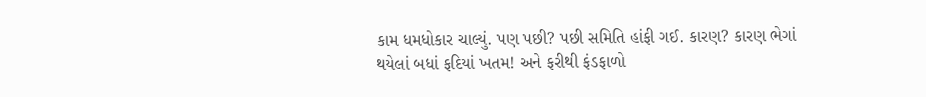કામ ધમધોકાર ચાલ્યું. પણ પછી? પછી સમિતિ હાંફી ગઈ. કારણ? કારણ ભેગાં થયેલાં બધાં ફદિયાં ખતમ! અને ફરીથી ફંડફાળો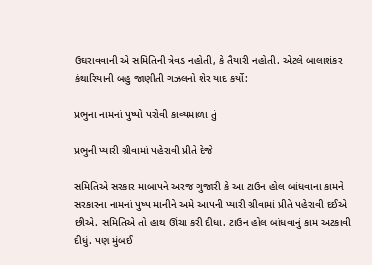ઉઘરાવવાની એ સમિતિની ત્રેવડ નહોતી, કે તૈયારી નહોતી. એટલે બાલાશંકર કંથારિયાની બહુ જાણીતી ગઝલનો શેર યાદ કર્યો:

પ્રભુના નામનાં પુષ્પો પરોવી કાવ્યમાળા તું

પ્રભુની પ્યારી ગ્રીવામાં પહેરાવી પ્રીતે દેજે

સમિતિએ સરકાર માબાપને અરજ ગુજારી કે આ ટાઉન હોલ બાંધવાના કામને સરકારના નામનાં પુષ્પ માનીને અમે આપની પ્યારી ગ્રીવામાં પ્રીતે પહેરાવી દઈએ છીએ. સમિતિએ તો હાથ ઊંચા કરી દીધા. ટાઉન હોલ બાંધવાનું કામ અટકાવી દીધું. પણ મુંબઈ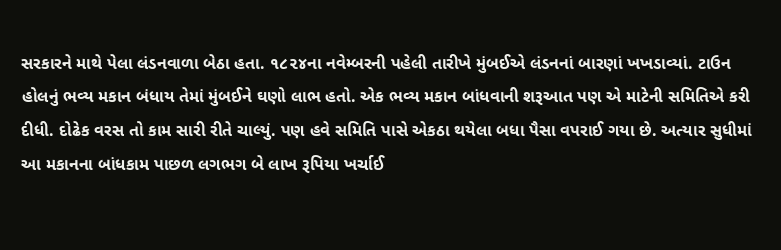સરકારને માથે પેલા લંડનવાળા બેઠા હતા. ૧૮૨૪ના નવેમ્બરની પહેલી તારીખે મુંબઈએ લંડનનાં બારણાં ખખડાવ્યાં. ટાઉન હોલનું ભવ્ય મકાન બંધાય તેમાં મુંબઈને ઘણો લાભ હતો. એક ભવ્ય મકાન બાંધવાની શરૂઆત પણ એ માટેની સમિતિએ કરી દીધી. દોઢેક વરસ તો કામ સારી રીતે ચાલ્યું. પણ હવે સમિતિ પાસે એકઠા થયેલા બધા પૈસા વપરાઈ ગયા છે. અત્યાર સુધીમાં આ મકાનના બાંધકામ પાછળ લગભગ બે લાખ રૂપિયા ખર્ચાઈ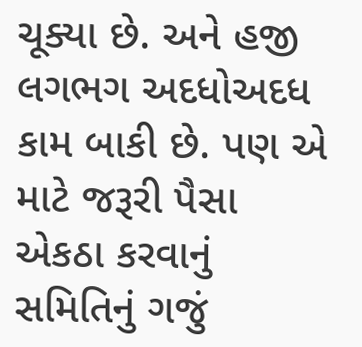ચૂક્યા છે. અને હજી લગભગ અદધોઅદધ કામ બાકી છે. પણ એ માટે જરૂરી પૈસા એકઠા કરવાનું સમિતિનું ગજું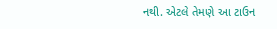નથી. એટલે તેમણે આ ટાઉન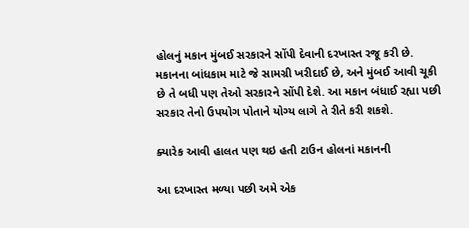હોલનું મકાન મુંબઈ સરકારને સોંપી દેવાની દરખાસ્ત રજૂ કરી છે. મકાનના બાંધકામ માટે જે સામગ્રી ખરીદાઈ છે, અને મુંબઈ આવી ચૂકી છે તે બધી પણ તેઓ સરકારને સોંપી દેશે. આ મકાન બંધાઈ રહ્યા પછી સરકાર તેનો ઉપયોગ પોતાને યોગ્ય લાગે તે રીતે કરી શકશે.

ક્યારેક આવી હાલત પણ થઇ હતી ટાઉન હોલનાં મકાનની

આ દરખાસ્ત મળ્યા પછી અમે એક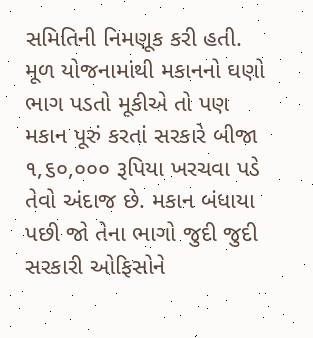સમિતિની નિમણૂક કરી હતી. મૂળ યોજનામાંથી મકાનનો ઘણો ભાગ પડતો મૂકીએ તો પણ મકાન પૂરું કરતાં સરકારે બીજા ૧,૬૦,૦૦૦ રૂપિયા ખરચવા પડે તેવો અંદાજ છે. મકાન બંધાયા પછી જો તેના ભાગો જુદી જુદી સરકારી ઓફિસોને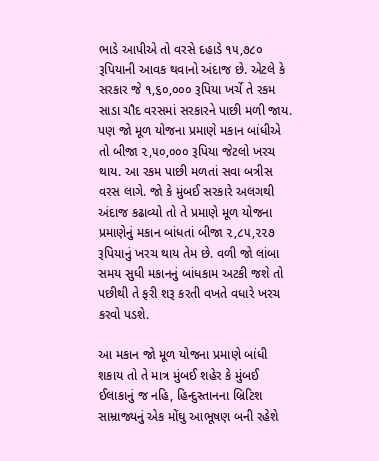ભાડે આપીએ તો વરસે દહાડે ૧૫,૭૮૦ રૂપિયાની આવક થવાનો અંદાજ છે. એટલે કે સરકાર જે ૧,૬૦,૦૦૦ રૂપિયા ખર્ચે તે રકમ સાડા ચૌદ વરસમાં સરકારને પાછી મળી જાય. પણ જો મૂળ યોજના પ્રમાણે મકાન બાંધીએ તો બીજા ૨,૫૦,૦૦૦ રૂપિયા જેટલો ખરચ થાય. આ રકમ પાછી મળતાં સવા બત્રીસ વરસ લાગે. જો કે મુંબઈ સરકારે અલગથી અંદાજ કઢાવ્યો તો તે પ્રમાણે મૂળ યોજના પ્રમાણેનું મકાન બાંધતાં બીજા ૨,૮૫,૨૨૭ રૂપિયાનું ખરચ થાય તેમ છે. વળી જો લાંબા સમય સુધી મકાનનું બાંધકામ અટકી જશે તો પછીથી તે ફરી શરૂ કરતી વખતે વધારે ખરચ કરવો પડશે.

આ મકાન જો મૂળ યોજના પ્રમાણે બાંધી શકાય તો તે માત્ર મુંબઈ શહેર કે મુંબઈ ઈલાકાનું જ નહિ, હિન્દુસ્તાનના બ્રિટિશ સામ્રાજ્યનું એક મોંઘુ આભૂષણ બની રહેશે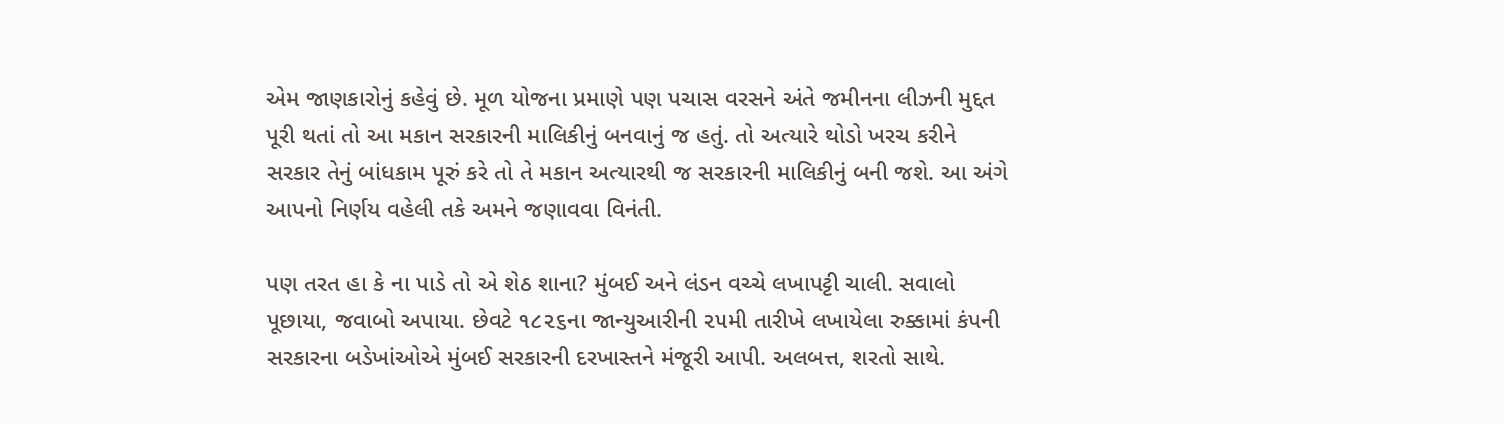એમ જાણકારોનું કહેવું છે. મૂળ યોજના પ્રમાણે પણ પચાસ વરસને અંતે જમીનના લીઝની મુદ્દત પૂરી થતાં તો આ મકાન સરકારની માલિકીનું બનવાનું જ હતું. તો અત્યારે થોડો ખરચ કરીને સરકાર તેનું બાંધકામ પૂરું કરે તો તે મકાન અત્યારથી જ સરકારની માલિકીનું બની જશે. આ અંગે આપનો નિર્ણય વહેલી તકે અમને જણાવવા વિનંતી.

પણ તરત હા કે ના પાડે તો એ શેઠ શાના? મુંબઈ અને લંડન વચ્ચે લખાપટ્ટી ચાલી. સવાલો પૂછાયા, જવાબો અપાયા. છેવટે ૧૮૨૬ના જાન્યુઆરીની ૨૫મી તારીખે લખાયેલા રુક્કામાં કંપની સરકારના બડેખાંઓએ મુંબઈ સરકારની દરખાસ્તને મંજૂરી આપી. અલબત્ત, શરતો સાથે.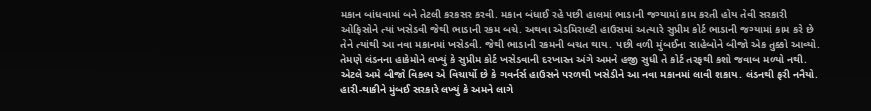મકાન બાંધવામાં બને તેટલી કરકસર કરવી. મકાન બંધાઈ રહે પછી હાલમાં ભાડાની જગ્યામાં કામ કરતી હોય તેવી સરકારી ઓફિસોને ત્યાં ખસેડવી જેથી ભાડાની રકમ બચે. અથવા એડમિરાલ્ટી હાઉસમાં અત્યારે સુપ્રીમ કોર્ટ ભાડાની જગ્યામાં કામ કરે છે તેને ત્યાંથી આ નવા મકાનમાં ખસેડવી. જેથી ભાડાની રકમની બચત થાય. પછી વળી મુંબઈના સાહેબોને બીજો એક તુક્કો આવ્યો. તેમણે લંડનના હાકેમોને લખ્યું કે સુપ્રીમ કોર્ટ ખસેડવાની દરખાસ્ત અંગે અમને હજી સુધી તે કોર્ટ તરફથી કશો જવાબ મળ્યો નથી. એટલે અમે બીજો વિકલ્પ એ વિચાર્યો છે કે ગવર્નર્સ હાઉસને પરળથી ખસેડીને આ નવા મકાનમાં લાવી શકાય. લંડનથી ફરી નનૈયો. હારી-થાકીને મુંબઈ સરકારે લખ્યું કે અમને લાગે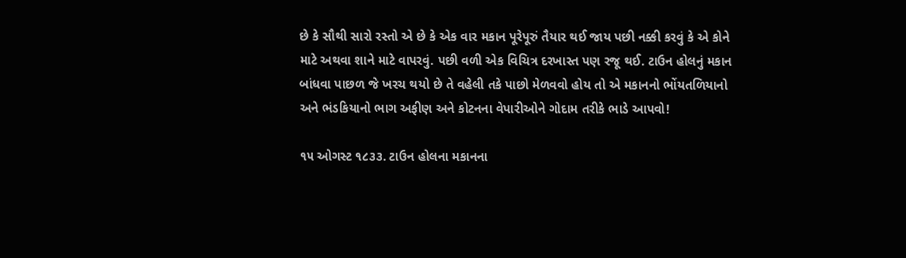છે કે સૌથી સારો રસ્તો એ છે કે એક વાર મકાન પૂરેપૂરું તૈયાર થઈ જાય પછી નક્કી કરવું કે એ કોને માટે અથવા શાને માટે વાપરવું. પછી વળી એક વિચિત્ર દરખાસ્ત પણ રજૂ થઈ. ટાઉન હોલનું મકાન બાંધવા પાછળ જે ખરચ થયો છે તે વહેલી તકે પાછો મેળવવો હોય તો એ મકાનનો ભોંયતળિયાનો અને ભંડકિયાનો ભાગ અફીણ અને કોટનના વેપારીઓને ગોદામ તરીકે ભાડે આપવો!

૧૫ ઓગસ્ટ ૧૮૩૩. ટાઉન હોલના મકાનના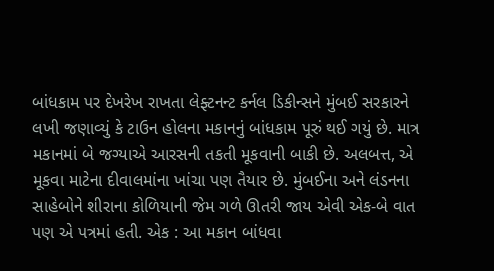બાંધકામ પર દેખરેખ રાખતા લેફ્ટનન્ટ કર્નલ ડિકીન્સને મુંબઈ સરકારને લખી જણાવ્યું કે ટાઉન હોલના મકાનનું બાંધકામ પૂરું થઈ ગયું છે. માત્ર મકાનમાં બે જગ્યાએ આરસની તકતી મૂકવાની બાકી છે. અલબત્ત, એ મૂકવા માટેના દીવાલમાંના ખાંચા પણ તૈયાર છે. મુંબઈના અને લંડનના સાહેબોને શીરાના કોળિયાની જેમ ગળે ઊતરી જાય એવી એક-બે વાત પણ એ પત્રમાં હતી. એક : આ મકાન બાંધવા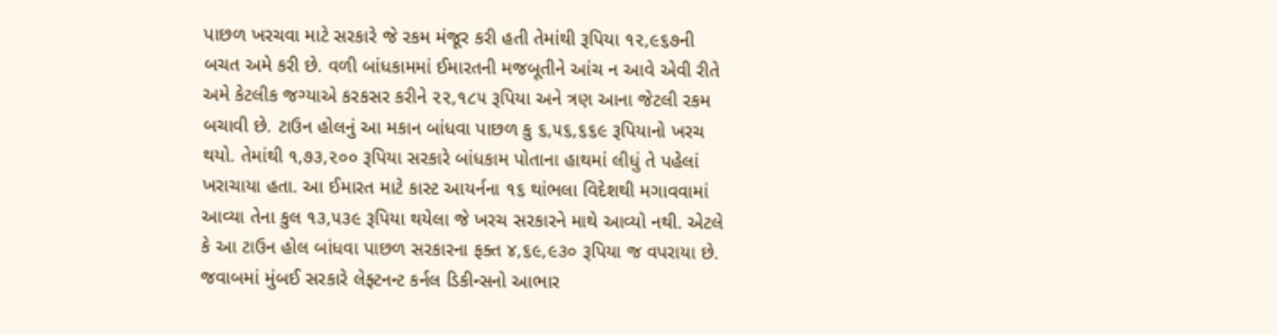પાછળ ખરચવા માટે સરકારે જે રકમ મંજૂર કરી હતી તેમાંથી રૂપિયા ૧૨,૯૬૭ની બચત અમે કરી છે. વળી બાંધકામમાં ઈમારતની મજબૂતીને આંચ ન આવે એવી રીતે અમે કેટલીક જગ્યાએ કરકસર કરીને ૨૨,૧૮૫ રૂપિયા અને ત્રણ આના જેટલી રકમ બચાવી છે. ટાઉન હોલનું આ મકાન બાંધવા પાછળ કુ ૬,૫૬,૬૬૯ રૂપિયાનો ખરચ થયો. તેમાંથી ૧,૭૩,૨૦૦ રૂપિયા સરકારે બાંધકામ પોતાના હાથમાં લીધું તે પહેલાં ખરાચાયા હતા. આ ઈમારત માટે કાસ્ટ આયર્નના ૧૬ થાંભલા વિદેશથી મગાવવામાં આવ્યા તેના કુલ ૧૩,૫૩૯ રૂપિયા થયેલા જે ખરચ સરકારને માથે આવ્યો નથી. એટલે કે આ ટાઉન હોલ બાંધવા પાછળ સરકારના ફક્ત ૪,૬૯,૯૩૦ રૂપિયા જ વપરાયા છે. જવાબમાં મુંબઈ સરકારે લેફ્ટનન્ટ કર્નલ ડિકીન્સનો આભાર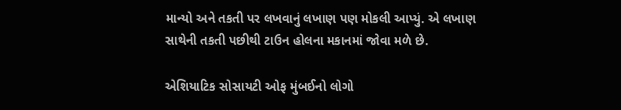માન્યો અને તકતી પર લખવાનું લખાણ પણ મોકલી આપ્યું. એ લખાણ સાથેની તકતી પછીથી ટાઉન હોલના મકાનમાં જોવા મળે છે.

એશિયાટિક સોસાયટી ઓફ મુંબઈનો લોગો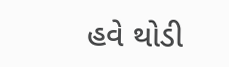હવે થોડી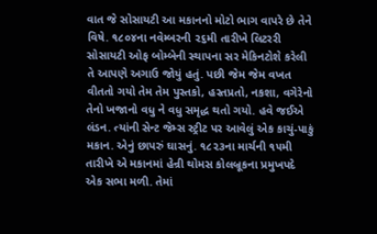વાત જે સોસાયટી આ મકાનનો મોટો ભાગ વાપરે છે તેને વિષે. ૧૮૦૪ના નવેમ્બરની ૨૬મી તારીખે લિટરરી સોસાયટી ઓફ બોમ્બેની સ્થાપના સર મેકિનટોશે કરેલી તે આપણે અગાઉ જોયું હતું. પછી જેમ જેમ વખત વીતતો ગયો તેમ તેમ પુસ્તકો, હસ્તપ્રતો, નકશા, વગેરેનો તેનો ખજાનો વધુ ને વધુ સમૃદ્ધ થતો ગયો. હવે જઈએ લંડન. ત્યાંની સેન્ટ જેમ્સ સ્ટ્રીટ પર આવેલું એક કાચું-પાકું મકાન. એનું છાપરું ઘાસનું. ૧૮૨૩ના માર્ચની ૧૫મી તારીખે એ મકાનમાં હેન્રી થોમસ કોલબ્રૂકના પ્રમુખપદે એક સભા મળી. તેમાં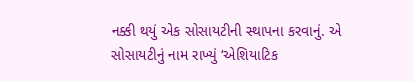નક્કી થયું એક સોસાયટીની સ્થાપના કરવાનું. એ સોસાયટીનું નામ રાખ્યું ‘એશિયાટિક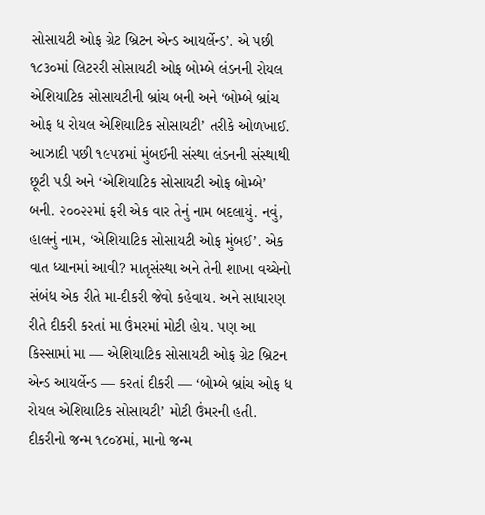સોસાયટી ઓફ ગ્રેટ બ્રિટન એન્ડ આયર્લેન્ડ’. એ પછી ૧૮૩૦માં લિટરરી સોસાયટી ઓફ બોમ્બે લંડનની રોયલ એશિયાટિક સોસાયટીની બ્રાંચ બની અને ‘બોમ્બે બ્રાંચ ઓફ ધ રોયલ એશિયાટિક સોસાયટી’ તરીકે ઓળખાઈ. આઝાદી પછી ૧૯૫૪માં મુંબઈની સંસ્થા લંડનની સંસ્થાથી છૂટી પડી અને ‘એશિયાટિક સોસાયટી ઓફ બોમ્બે’ બની. ૨૦૦૨૨માં ફરી એક વાર તેનું નામ બદલાયું. નવું, હાલનું નામ, ‘એશિયાટિક સોસાયટી ઓફ મુંબઈ’. એક વાત ધ્યાનમાં આવી? માતૃસંસ્થા અને તેની શાખા વચ્ચેનો સંબંધ એક રીતે મા-દીકરી જેવો કહેવાય. અને સાધારણ રીતે દીકરી કરતાં મા ઉંમરમાં મોટી હોય. પણ આ કિસ્સામાં મા — એશિયાટિક સોસાયટી ઓફ ગ્રેટ બ્રિટન એન્ડ આયર્લેન્ડ — કરતાં દીકરી — ‘બોમ્બે બ્રાંચ ઓફ ધ રોયલ એશિયાટિક સોસાયટી’ મોટી ઉંમરની હતી. દીકરીનો જન્મ ૧૮૦૪માં, માનો જન્મ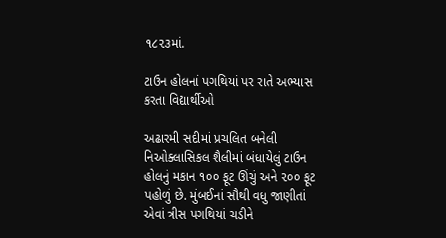૧૮૨૩માં.

ટાઉન હોલનાં પગથિયાં પર રાતે અભ્યાસ કરતા વિદ્યાર્થીઓ

અઢારમી સદીમાં પ્રચલિત બનેલી નિઓક્લાસિકલ શૈલીમાં બંધાયેલું ટાઉન હોલનું મકાન ૧૦૦ ફૂટ ઊંચું અને ૨૦૦ ફૂટ પહોળું છે. મુંબઈનાં સૌથી વધુ જાણીતાં એવાં ત્રીસ પગથિયાં ચડીને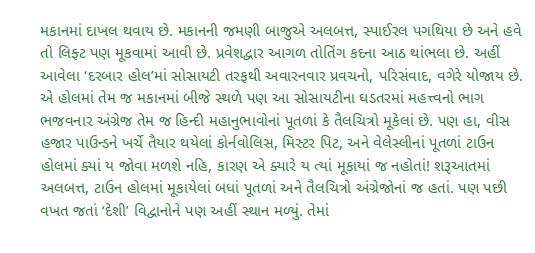મકાનમાં દાખલ થવાય છે. મકાનની જમણી બાજુએ અલબત્ત, સ્પાઈરલ પગથિયા છે અને હવે તો લિફ્ટ પણ મૂકવામાં આવી છે. પ્રવેશદ્વાર આગળ તોતિંગ કદના આઠ થાંભલા છે. અહીં આવેલા ‘દરબાર હોલ’માં સોસાયટી તરફથી અવારનવાર પ્રવચનો, પરિસંવાદ, વગેરે યોજાય છે. એ હોલમાં તેમ જ મકાનમાં બીજે સ્થળે પણ આ સોસાયટીના ઘડતરમાં મહત્ત્વનો ભાગ ભજવનાર અંગ્રેજ તેમ જ હિન્દી મહાનુભાવોનાં પૂતળાં કે તૈલચિત્રો મૂકેલાં છે. પણ હા, વીસ હજાર પાઉન્ડને ખર્ચે તૈયાર થયેલાં કોર્નવોલિસ, મિસ્ટર પિટ, અને વેલેસ્લીનાં પૂતળાં ટાઉન હોલમાં ક્યાં ય જોવા મળશે નહિ, કારણ એ ક્યારે ય ત્યાં મૂકાયાં જ નહોતાં! શરૂઆતમાં અલબત્ત, ટાઉન હોલમાં મૂકાયેલાં બધાં પૂતળાં અને તૈલચિત્રો અંગ્રેજોનાં જ હતાં. પણ પછી વખત જતાં ‘દેશી’ વિદ્વાનોને પણ અહીં સ્થાન મળ્યું. તેમાં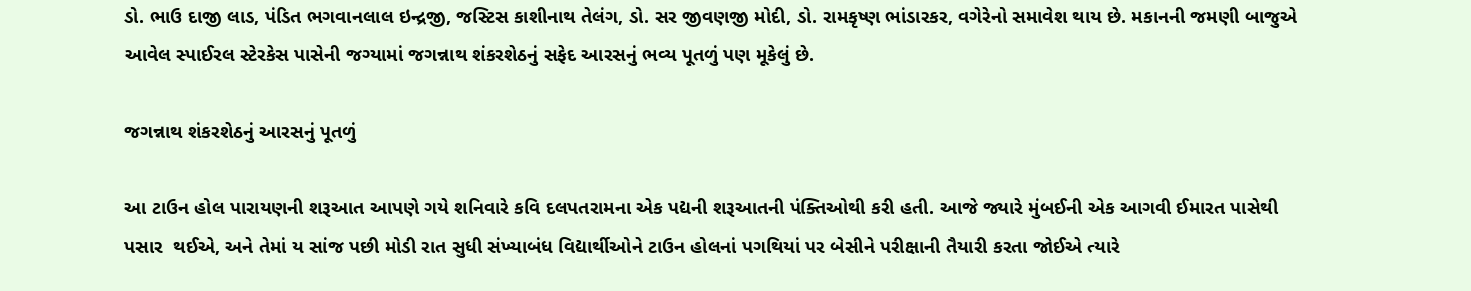ડો. ભાઉ દાજી લાડ, પંડિત ભગવાનલાલ ઇન્દ્રજી, જસ્ટિસ કાશીનાથ તેલંગ, ડો. સર જીવણજી મોદી, ડો. રામકૃષ્ણ ભાંડારકર, વગેરેનો સમાવેશ થાય છે. મકાનની જમણી બાજુએ આવેલ સ્પાઈરલ સ્ટેરકેસ પાસેની જગ્યામાં જગન્નાથ શંકરશેઠનું સફેદ આરસનું ભવ્ય પૂતળું પણ મૂકેલું છે.

જગન્નાથ શંકરશેઠનું આરસનું પૂતળું

આ ટાઉન હોલ પારાયણની શરૂઆત આપણે ગયે શનિવારે કવિ દલપતરામના એક પદ્યની શરૂઆતની પંક્તિઓથી કરી હતી. આજે જ્યારે મુંબઈની એક આગવી ઈમારત પાસેથી પસાર  થઈએ, અને તેમાં ય સાંજ પછી મોડી રાત સુધી સંખ્યાબંધ વિદ્યાર્થીઓને ટાઉન હોલનાં પગથિયાં પર બેસીને પરીક્ષાની તૈયારી કરતા જોઈએ ત્યારે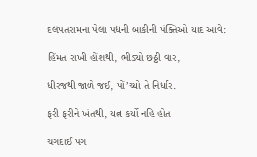દલપતરામના પેલા પદ્યની બાકીની પંક્તિઓ યાદ આવે:

હિંમત રાખી હોંશથી, ભીડ્યો છઠ્ઠી વાર,

ધીરજથી જાળે જઈ, પોં’ચ્યો તે નિર્ધાર.

ફરી ફરીને ખંતથી, યત્ન કર્યો નહિ હોત

ચગદાઈ પગ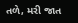તળે, મરી જાત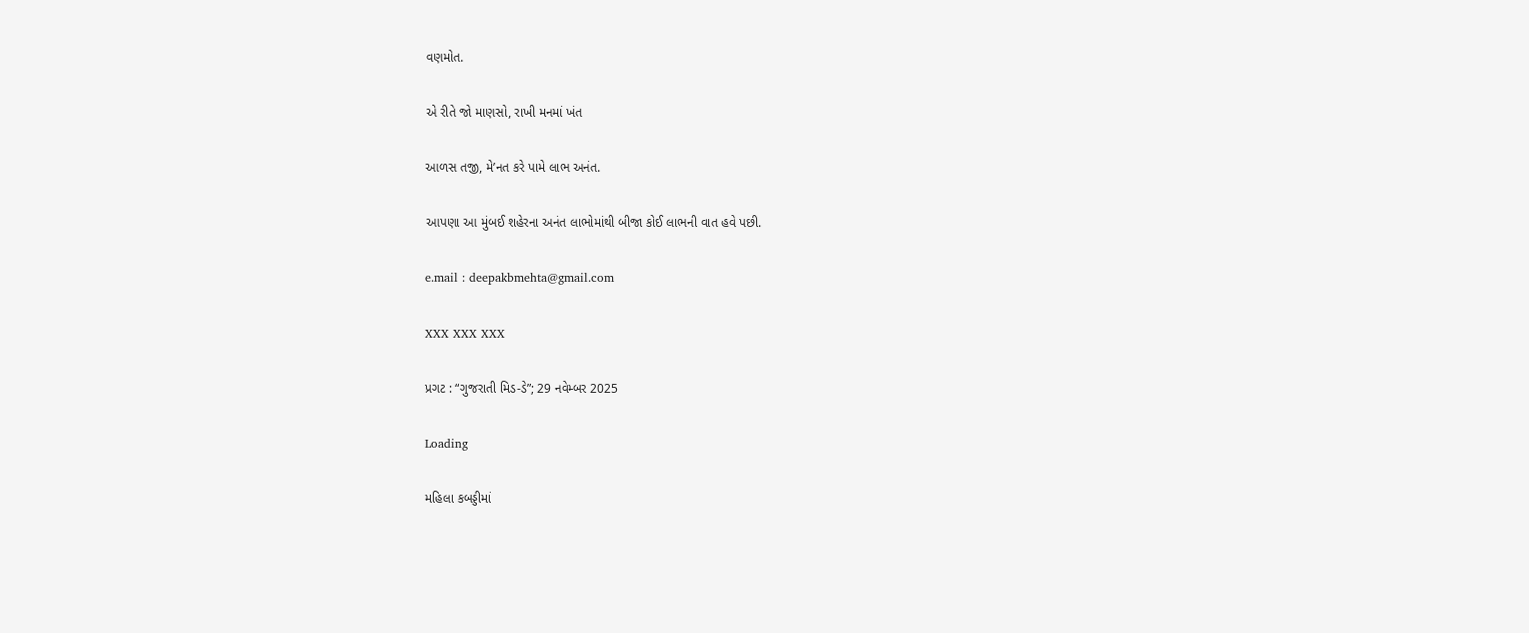વણમોત.

એ રીતે જો માણસો, રાખી મનમાં ખંત

આળસ તજી, મે’નત કરે પામે લાભ અનંત.

આપણા આ મુંબઈ શહેરના અનંત લાભોમાંથી બીજા કોઈ લાભની વાત હવે પછી.

e.mail : deepakbmehta@gmail.com

XXX XXX XXX

પ્રગટ : “ગુજરાતી મિડ-ડે”; 29 નવેમ્બર 2025

Loading

મહિલા કબડ્ડીમાં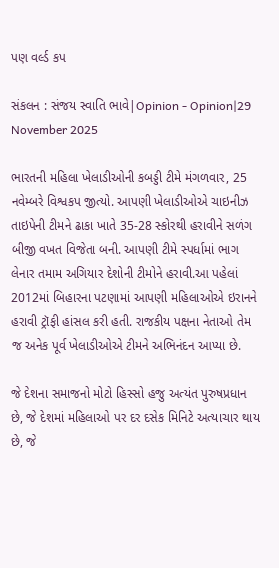પણ વર્લ્ડ કપ

સંકલન : સંજય સ્વાતિ ભાવે|Opinion - Opinion|29 November 2025

ભારતની મહિલા ખેલાડીઓની કબડ્ડી ટીમે મંગળવાર, 25 નવેમ્બરે વિશ્વકપ જીત્યો. આપણી ખેલાડીઓએ ચાઇનીઝ તાઇપેની ટીમને ઢાકા ખાતે 35-28 સ્કોરથી હરાવીને સળંગ બીજી વખત વિજેતા બની. આપણી ટીમે સ્પર્ધામાં ભાગ લેનાર તમામ અગિયાર દેશોની ટીમોને હરાવી.આ પહેલાં 2012માં બિહારના પટણામાં આપણી મહિલાઓએ ઇરાનને હરાવી ટ્રૉફી હાંસલ કરી હતી. રાજકીય પક્ષના નેતાઓ તેમ જ અનેક પૂર્વ ખેલાડીઓએ ટીમને અભિનંદન આપ્યા છે.

જે દેશના સમાજનો મોટો હિસ્સો હજુ અત્યંત પુરુષપ્રધાન છે, જે દેશમાં મહિલાઓ પર દર દસેક મિનિટે અત્યાચાર થાય છે, જે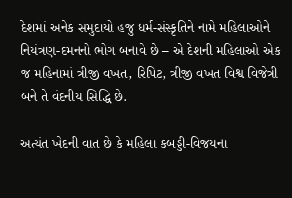દેશમાં અનેક સમુદાયો હજુ ધર્મ-સંસ્કૃતિને નામે મહિલાઓને નિયંત્રણ-દમનનો ભોગ બનાવે છે – એ દેશની મહિલાઓ એક જ મહિનામાં ત્રીજી વખત, રિપિટ, ત્રીજી વખત વિશ્વ વિજેત્રી બને તે વંદનીય સિદ્ધિ છે.

અત્યંત ખેદની વાત છે કે મહિલા કબડ્ડી-વિજયના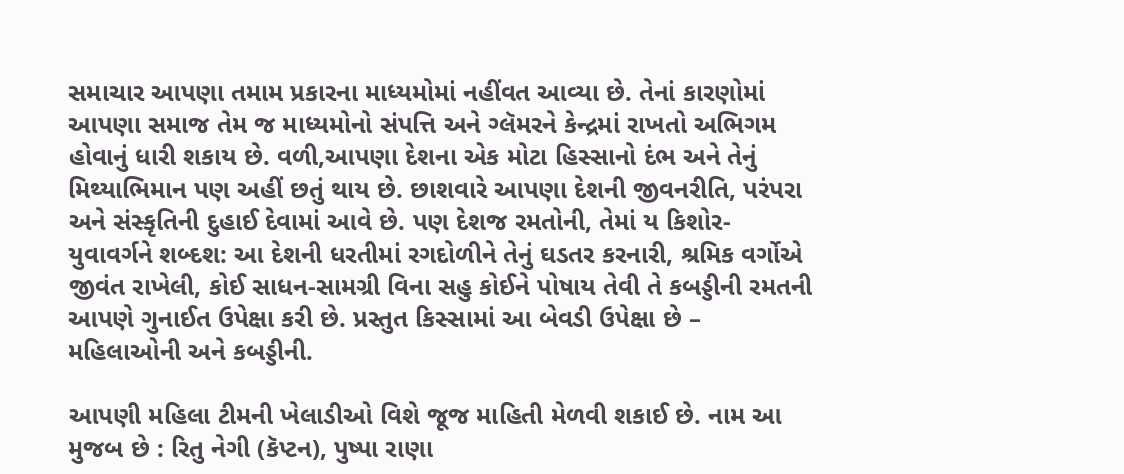સમાચાર આપણા તમામ પ્રકારના માધ્યમોમાં નહીંવત આવ્યા છે. તેનાં કારણોમાં આપણા સમાજ તેમ જ માધ્યમોનો સંપત્તિ અને ગ્લૅમરને કેન્દ્રમાં રાખતો અભિગમ હોવાનું ધારી શકાય છે. વળી,આપણા દેશના એક મોટા હિસ્સાનો દંભ અને તેનું મિથ્યાભિમાન પણ અહીં છતું થાય છે. છાશવારે આપણા દેશની જીવનરીતિ, પરંપરા અને સંસ્કૃતિની દુહાઈ દેવામાં આવે છે. પણ દેશજ રમતોની, તેમાં ય કિશોર-યુવાવર્ગને શબ્દશ: આ દેશની ધરતીમાં રગદોળીને તેનું ઘડતર કરનારી, શ્રમિક વર્ગોએ જીવંત રાખેલી, કોઈ સાધન-સામગ્રી વિના સહુ કોઈને પોષાય તેવી તે કબડ્ડીની રમતની આપણે ગુનાઈત ઉપેક્ષા કરી છે. પ્રસ્તુત કિસ્સામાં આ બેવડી ઉપેક્ષા છે – મહિલાઓની અને કબડ્ડીની.

આપણી મહિલા ટીમની ખેલાડીઓ વિશે જૂજ માહિતી મેળવી શકાઈ છે. નામ આ મુજબ છે : રિતુ નેગી (કૅપ્ટન), પુષ્પા રાણા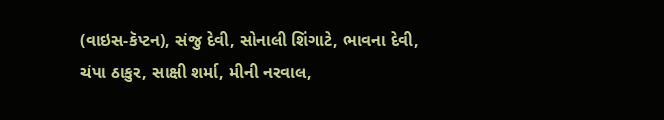(વાઇસ-કૅપ્ટન), સંજુ દેવી, સોનાલી શિંગાટે, ભાવના દેવી, ચંપા ઠાકુર, સાક્ષી શર્મા, મીની નરવાલ,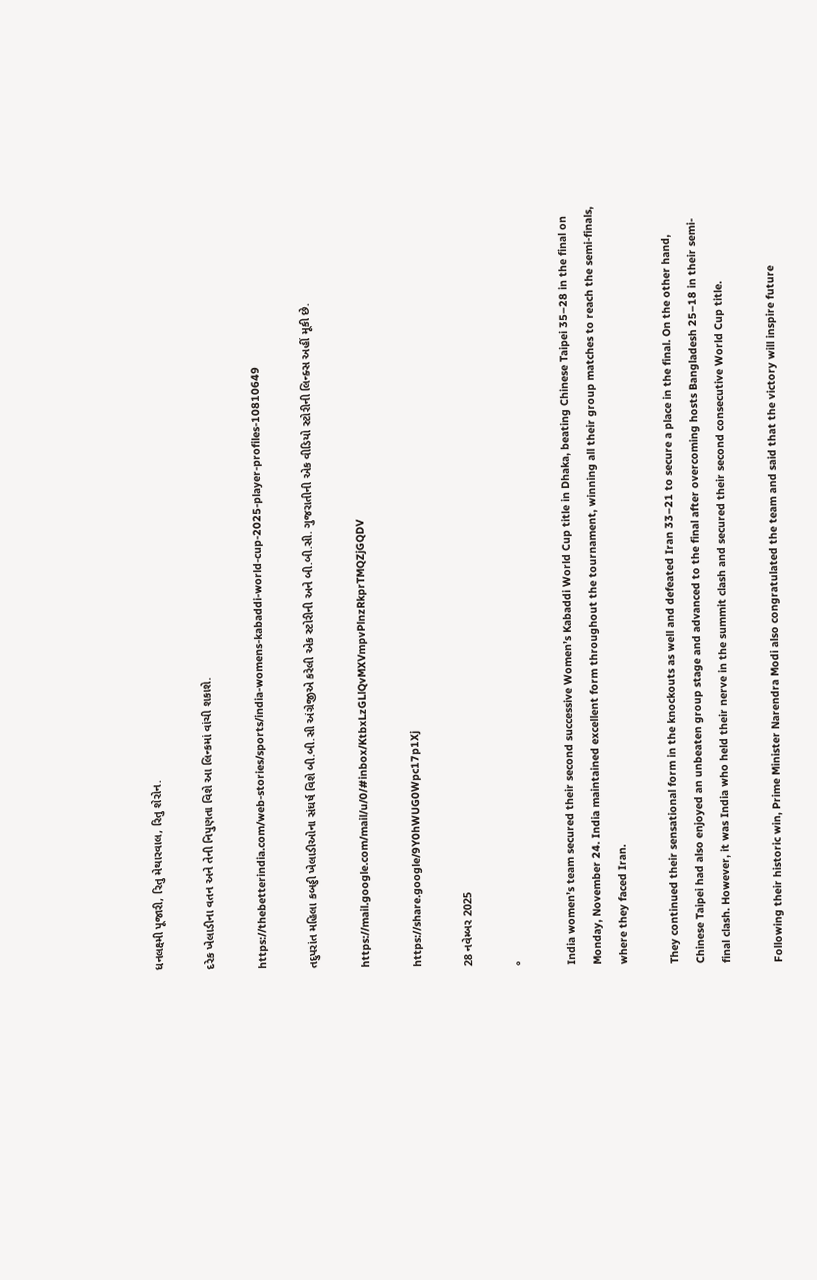ધનલક્ષ્મી પૂજારી, રિતુ મેથારવાલ, રિતુ શેરોન.

દરેક ખેલાડીના વતન અને તેની નિપુણતા વિશે આ લિન્કમાં વાંચી શકાશે.

https://thebetterindia.com/web-stories/sports/india-womens-kabaddi-world-cup-2025-player-profiles-10810649

તદુપરાંત મહિલા કબડ્ડી ખેલાડીઓના સંઘર્ષ વિશે બી.બી.સી અંગ્રેજીએ કરેલી એક સ્ટોરીની અને બી.બી.સી. ગુજરાતીની એક વીડિયો સ્ટોરીની લિન્ક્સ અહીં મૂકી છે.

https://mail.google.com/mail/u/0/#inbox/KtbxLzGLlQvMXVmpvPlnzRkprTMQZjGQDV

https://share.google/9Y0hWUG0Wpc17p1Xj

28 નવેમ્બર 2025

°

India women’s team secured their second successive Women’s Kabaddi World Cup title in Dhaka, beating Chinese Taipei 35–28 in the final on Monday, November 24. India maintained excellent form throughout the tournament, winning all their group matches to reach the semi-finals, where they faced Iran.

They continued their sensational form in the knockouts as well and defeated Iran 33–21 to secure a place in the final. On the other hand, Chinese Taipei had also enjoyed an unbeaten group stage and advanced to the final after overcoming hosts Bangladesh 25–18 in their semi-final clash. However, it was India who held their nerve in the summit clash and secured their second consecutive World Cup title.

Following their historic win, Prime Minister Narendra Modi also congratulated the team and said that the victory will inspire future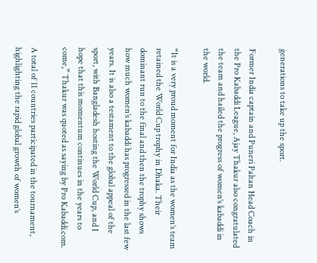generations to take up the sport.

Former India captain and Puneri Paltan Head Coach in the Pro Kabaddi League, Ajay Thakur also congratulated the team and hailed the progress of women’s kabaddi in the world.

“It is a very proud moment for India as the women’s team retained the World Cup trophy in Dhaka. Their dominant run to the final and then the trophy shows how much women’s kabaddi has progressed in the last few years. It is also a testament to the global appeal of the sport, with Bangladesh hosting the World Cup, and I hope that this momentum continues in the years to come,” Thakur was quoted as saying by Pro Kabaddi.com.

A total of 11 countries participated in the tournament, highlighting the rapid global growth of women’s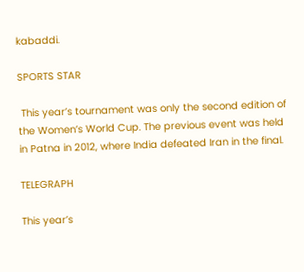kabaddi.

SPORTS STAR

 This year’s tournament was only the second edition of the Women’s World Cup. The previous event was held in Patna in 2012, where India defeated Iran in the final.

TELEGRAPH

This year’s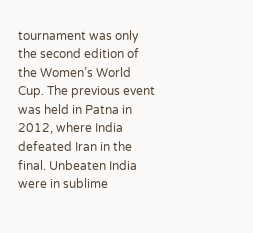tournament was only the second edition of the Women’s World Cup. The previous event was held in Patna in 2012, where India defeated Iran in the final. Unbeaten India were in sublime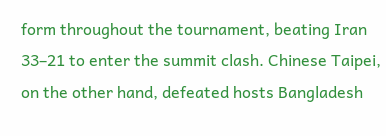form throughout the tournament, beating Iran 33–21 to enter the summit clash. Chinese Taipei, on the other hand, defeated hosts Bangladesh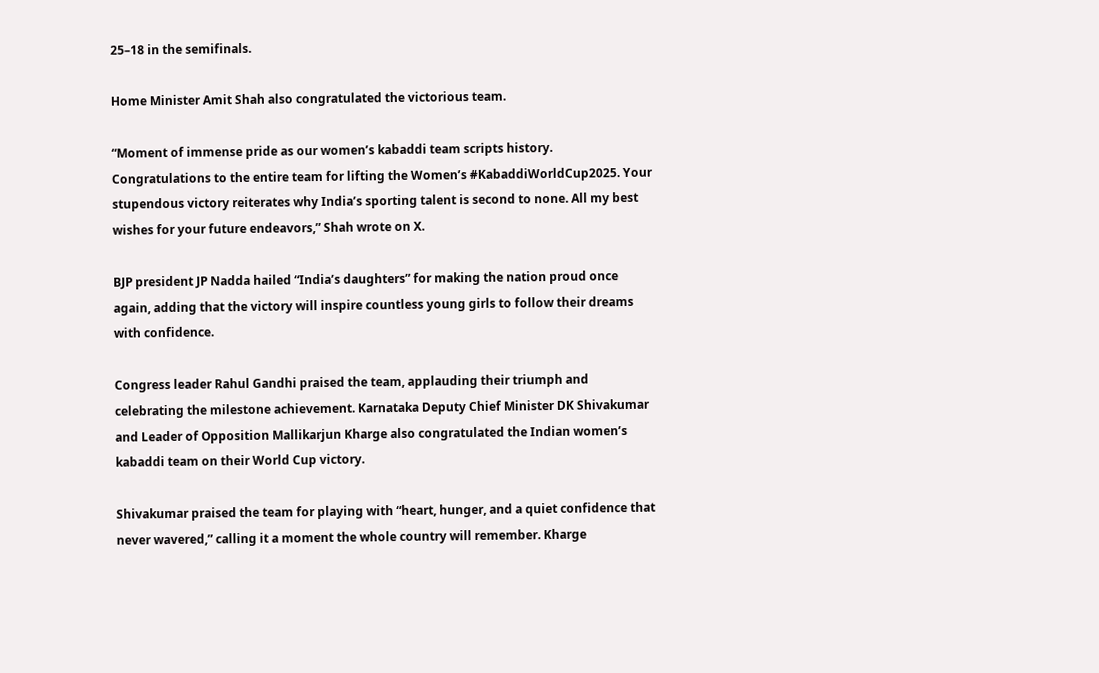25–18 in the semifinals.

Home Minister Amit Shah also congratulated the victorious team.

“Moment of immense pride as our women’s kabaddi team scripts history. Congratulations to the entire team for lifting the Women’s #KabaddiWorldCup2025. Your stupendous victory reiterates why India’s sporting talent is second to none. All my best wishes for your future endeavors,” Shah wrote on X.

BJP president JP Nadda hailed “India’s daughters” for making the nation proud once again, adding that the victory will inspire countless young girls to follow their dreams with confidence.

Congress leader Rahul Gandhi praised the team, applauding their triumph and celebrating the milestone achievement. Karnataka Deputy Chief Minister DK Shivakumar and Leader of Opposition Mallikarjun Kharge also congratulated the Indian women’s kabaddi team on their World Cup victory.

Shivakumar praised the team for playing with “heart, hunger, and a quiet confidence that never wavered,” calling it a moment the whole country will remember. Kharge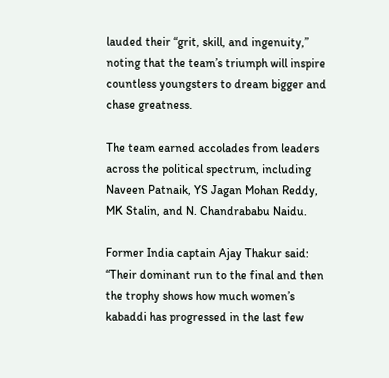lauded their “grit, skill, and ingenuity,” noting that the team’s triumph will inspire countless youngsters to dream bigger and chase greatness.

The team earned accolades from leaders across the political spectrum, including Naveen Patnaik, YS Jagan Mohan Reddy, MK Stalin, and N. Chandrababu Naidu.

Former India captain Ajay Thakur said: “Their dominant run to the final and then the trophy shows how much women’s kabaddi has progressed in the last few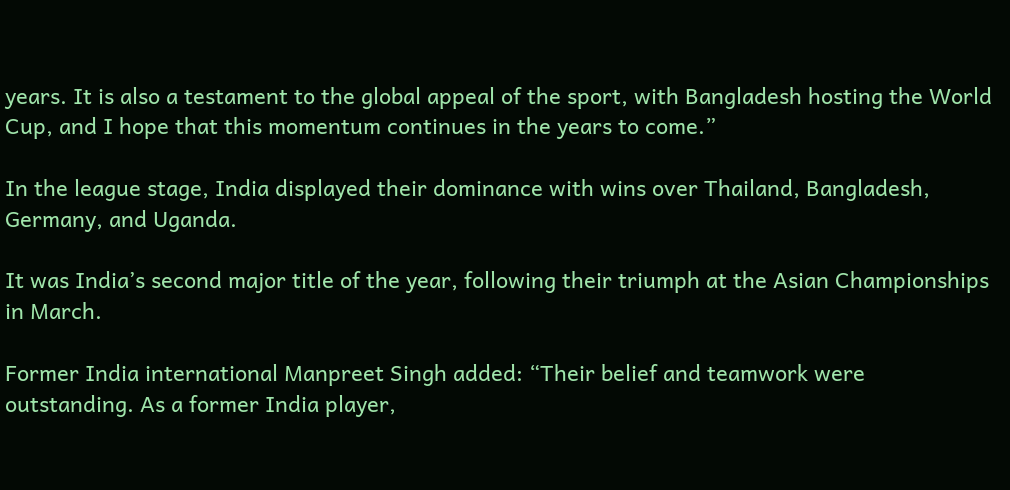years. It is also a testament to the global appeal of the sport, with Bangladesh hosting the World Cup, and I hope that this momentum continues in the years to come.”

In the league stage, India displayed their dominance with wins over Thailand, Bangladesh, Germany, and Uganda.

It was India’s second major title of the year, following their triumph at the Asian Championships in March.

Former India international Manpreet Singh added: “Their belief and teamwork were outstanding. As a former India player,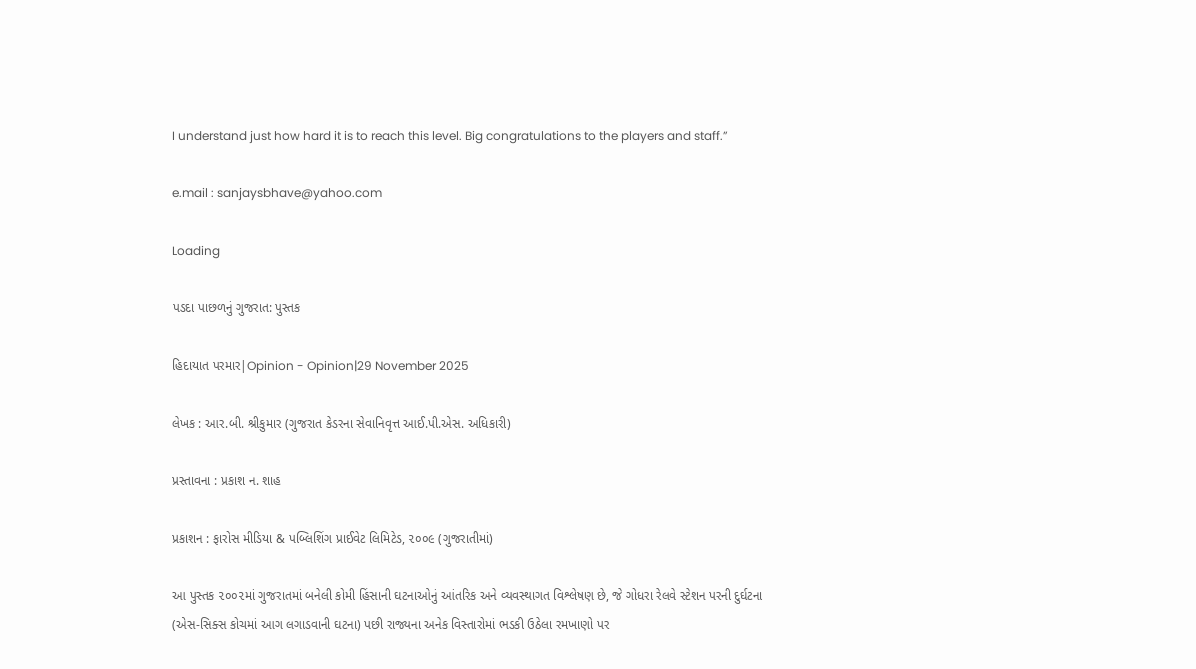I understand just how hard it is to reach this level. Big congratulations to the players and staff.”

e.mail : sanjaysbhave@yahoo.com

Loading

પડદા પાછળનું ગુજરાત: પુસ્તક

હિદાયાત પરમાર|Opinion - Opinion|29 November 2025

લેખક : આર.બી. શ્રીકુમાર (ગુજરાત કેડરના સેવાનિવૃત્ત આઈ.પી.એસ. અધિકારી)

પ્રસ્તાવના : પ્રકાશ ન. શાહ

પ્રકાશન : ફારોસ મીડિયા & પબ્લિશિંગ પ્રાઈવેટ લિમિટેડ, ૨૦૦૯ (ગુજરાતીમાં)

આ પુસ્તક ૨૦૦૨માં ગુજરાતમાં બનેલી કોમી હિંસાની ઘટનાઓનું આંતરિક અને વ્યવસ્થાગત વિશ્લેષણ છે, જે ગોધરા રેલવે સ્ટેશન પરની દુર્ઘટના (એસ-સિક્સ કોચમાં આગ લગાડવાની ઘટના) પછી રાજ્યના અનેક વિસ્તારોમાં ભડકી ઉઠેલા રમખાણો પર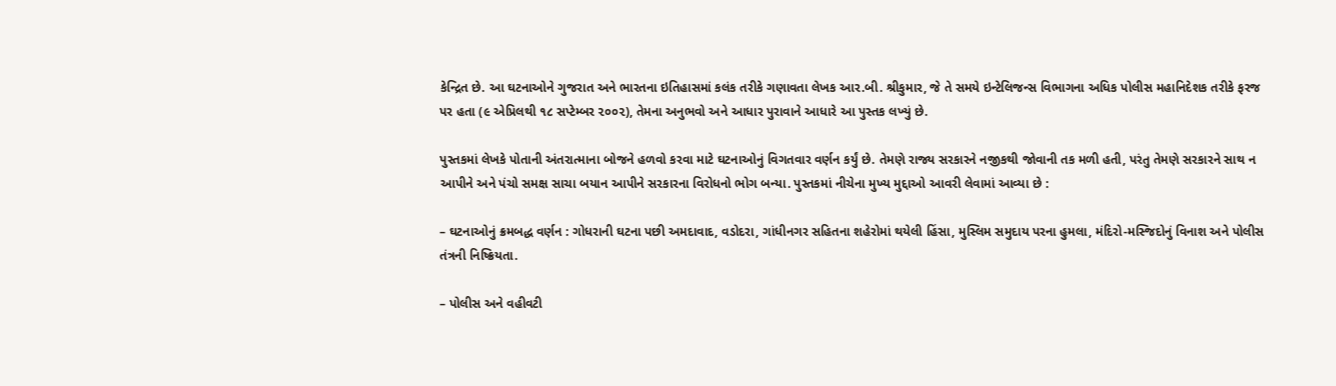કેન્દ્રિત છે. આ ઘટનાઓને ગુજરાત અને ભારતના ઇતિહાસમાં કલંક તરીકે ગણાવતા લેખક આર.બી. શ્રીકુમાર, જે તે સમયે ઇન્ટેલિજન્સ વિભાગના અધિક પોલીસ મહાનિદેશક તરીકે ફરજ પર હતા (૯ એપ્રિલથી ૧૮ સપ્ટેમ્બર ૨૦૦૨), તેમના અનુભવો અને આધાર પુરાવાને આધારે આ પુસ્તક લખ્યું છે.

પુસ્તકમાં લેખકે પોતાની અંતરાત્માના બોજને હળવો કરવા માટે ઘટનાઓનું વિગતવાર વર્ણન કર્યું છે. તેમણે રાજ્ય સરકારને નજીકથી જોવાની તક મળી હતી, પરંતુ તેમણે સરકારને સાથ ન આપીને અને પંચો સમક્ષ સાચા બયાન આપીને સરકારના વિરોધનો ભોગ બન્યા. પુસ્તકમાં નીચેના મુખ્ય મુદ્દાઓ આવરી લેવામાં આવ્યા છે :

– ઘટનાઓનું ક્રમબદ્ધ વર્ણન : ગોધરાની ઘટના પછી અમદાવાદ, વડોદરા, ગાંધીનગર સહિતના શહેરોમાં થયેલી હિંસા, મુસ્લિમ સમુદાય પરના હુમલા, મંદિરો-મસ્જિદોનું વિનાશ અને પોલીસ તંત્રની નિષ્ક્રિયતા.

– પોલીસ અને વહીવટી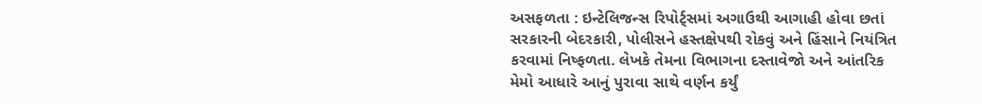અસફળતા : ઇન્ટેલિજન્સ રિપોર્ટ્સમાં અગાઉથી આગાહી હોવા છતાં સરકારની બેદરકારી, પોલીસને હસ્તક્ષેપથી રોકવું અને હિંસાને નિયંત્રિત કરવામાં નિષ્ફળતા. લેખકે તેમના વિભાગના દસ્તાવેજો અને આંતરિક મેમો આધારે આનું પુરાવા સાથે વર્ણન કર્યું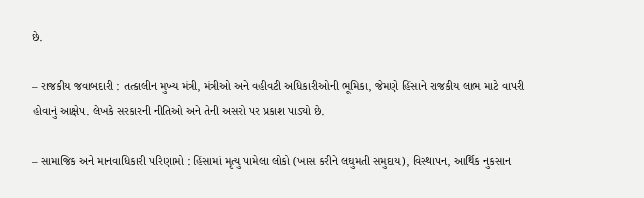છે.

– રાજકીય જવાબદારી : તત્કાલીન મુખ્ય મંત્રી, મંત્રીઓ અને વહીવટી અધિકારીઓની ભૂમિકા, જેમણે હિંસાને રાજકીય લાભ માટે વાપરી હોવાનું આક્ષેપ. લેખકે સરકારની નીતિઓ અને તેની અસરો પર પ્રકાશ પાડ્યો છે.

– સામાજિક અને માનવાધિકારી પરિણામો : હિંસામાં મૃત્યુ પામેલા લોકો (ખાસ કરીને લઘુમતી સમુદાય), વિસ્થાપન, આર્થિક નુકસાન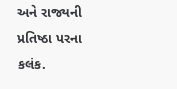અને રાજ્યની પ્રતિષ્ઠા પરના કલંક.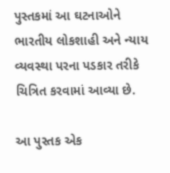પુસ્તકમાં આ ઘટનાઓને ભારતીય લોકશાહી અને ન્યાય વ્યવસ્થા પરના પડકાર તરીકે ચિત્રિત કરવામાં આવ્યા છે.

આ પુસ્તક એક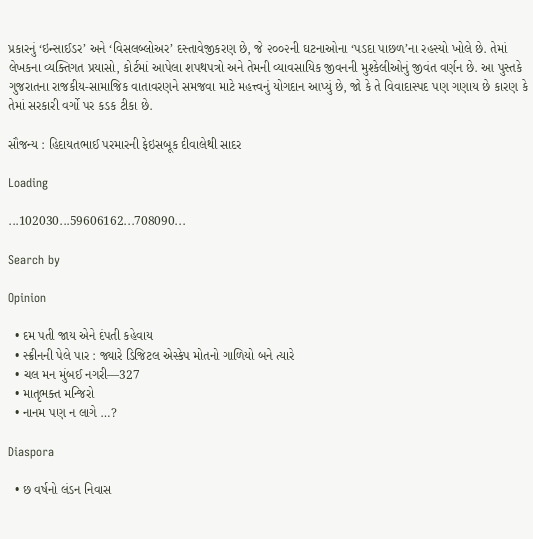પ્રકારનું ‘ઇન્સાઈડર’ અને ‘વિસલબ્લોઅર’ દસ્તાવેજીકરણ છે, જે ૨૦૦૨ની ઘટનાઓના ‘પડદા પાછળ’ના રહસ્યો ખોલે છે. તેમાં લેખકના વ્યક્તિગત પ્રયાસો, કોર્ટમાં આપેલા શપથપત્રો અને તેમની વ્યાવસાયિક જીવનની મુશ્કેલીઓનું જીવંત વર્ણન છે. આ પુસ્તકે ગુજરાતના રાજકીય-સામાજિક વાતાવરણને સમજવા માટે મહત્ત્વનું યોગદાન આપ્યું છે, જો કે તે વિવાદાસ્પદ પણ ગણાય છે કારણ કે તેમાં સરકારી વર્ગો પર કડક ટીકા છે.

સૌજન્ય : હિદાયતભાઈ પરમારની ફેઇસબૂક દીવાલેથી સાદર

Loading

...102030...59606162...708090...

Search by

Opinion

  • દમ પતી જાય એને દંપતી કહેવાય
  • સ્ક્રીનની પેલે પાર : જ્યારે ડિજિટલ એસ્કેપ મોતનો ગાળિયો બને ત્યારે
  • ચલ મન મુંબઈ નગરી—327
  • માતૃભક્ત મન્જિરો
  • નાનમ પણ ન લાગે …?

Diaspora

  • છ વર્ષનો લંડન નિવાસ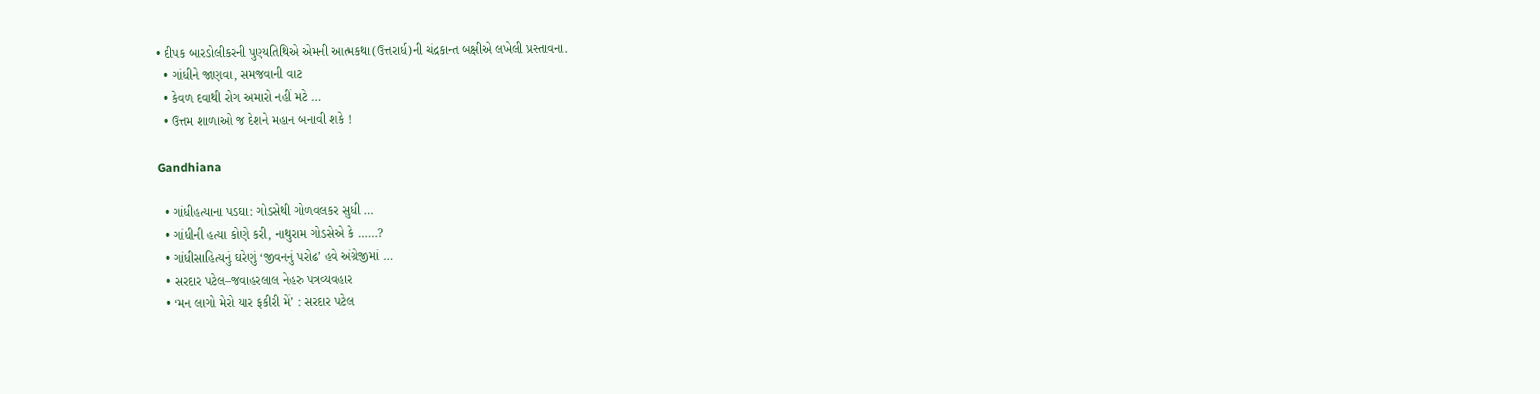• દીપક બારડોલીકરની પુણ્યતિથિએ એમની આત્મકથા(ઉત્તરાર્ધ)ની ચંદ્રકાન્ત બક્ષીએ લખેલી પ્રસ્તાવના.
  • ગાંધીને જાણવા, સમજવાની વાટ
  • કેવળ દવાથી રોગ અમારો નહીં મટે …
  • ઉત્તમ શાળાઓ જ દેશને મહાન બનાવી શકે !

Gandhiana

  • ગાંધીહત્યાના પડઘા: ગોડસેથી ગોળવલકર સુધી …
  • ગાંધીની હત્યા કોણે કરી, નાથુરામ ગોડસેએ કે ……?
  • ગાંધીસાહિત્યનું ઘરેણું ‘જીવનનું પરોઢ’ હવે અંગ્રેજીમાં …
  • સરદાર પટેલ–જવાહરલાલ નેહરુ પત્રવ્યવહાર
  • ‘મન લાગો મેરો યાર ફકીરી મેં’ : સરદાર પટેલ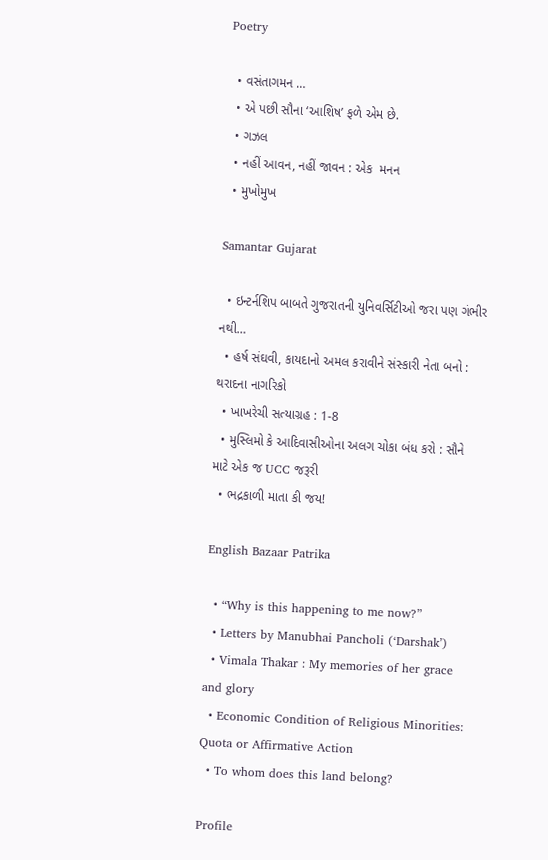Poetry

  • વસંતાગમન …
  • એ પછી સૌના ‘આશિષ’ ફળે એમ છે.
  • ગઝલ
  • નહીં આવન, નહીં જાવન : એક  મનન
  • મુખોમુખ

Samantar Gujarat

  • ઇન્ટર્નશિપ બાબતે ગુજરાતની યુનિવર્સિટીઓ જરા પણ ગંભીર નથી…
  • હર્ષ સંઘવી, કાયદાનો અમલ કરાવીને સંસ્કારી નેતા બનો : થરાદના નાગરિકો
  • ખાખરેચી સત્યાગ્રહ : 1-8
  • મુસ્લિમો કે આદિવાસીઓના અલગ ચોકા બંધ કરો : સૌને માટે એક જ UCC જરૂરી
  • ભદ્રકાળી માતા કી જય!

English Bazaar Patrika

  • “Why is this happening to me now?”
  • Letters by Manubhai Pancholi (‘Darshak’)
  • Vimala Thakar : My memories of her grace and glory
  • Economic Condition of Religious Minorities: Quota or Affirmative Action
  • To whom does this land belong?

Profile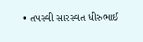• તપસ્વી સારસ્વત ધીરુભાઈ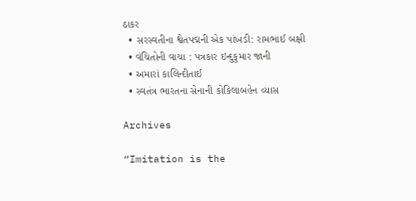ઠાકર
  • સરસ્વતીના શ્વેતપદ્મની એક પાંખડી: રામભાઈ બક્ષી
  • વંચિતોની વાચા : પત્રકાર ઇન્દુકુમાર જાની
  • અમારાં કાલિન્દીતાઈ
  • સ્વતંત્ર ભારતના સેનાની કોકિલાબહેન વ્યાસ

Archives

“Imitation is the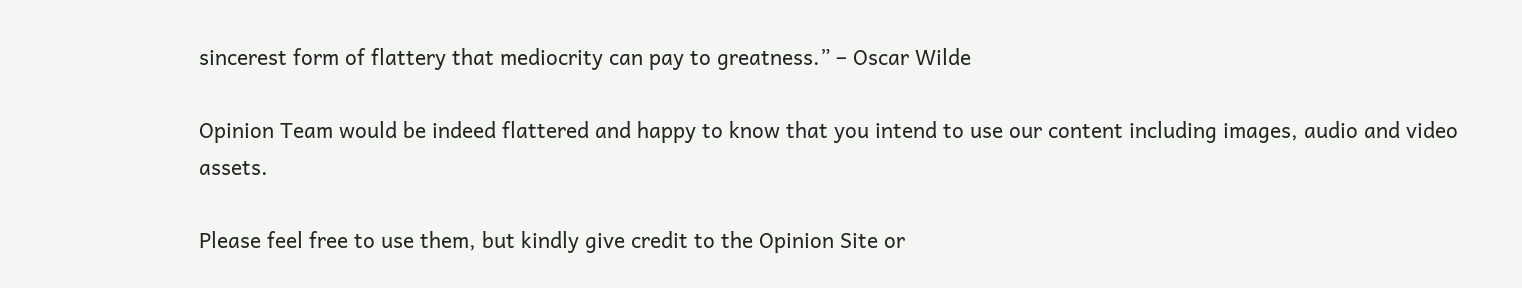sincerest form of flattery that mediocrity can pay to greatness.” – Oscar Wilde

Opinion Team would be indeed flattered and happy to know that you intend to use our content including images, audio and video assets.

Please feel free to use them, but kindly give credit to the Opinion Site or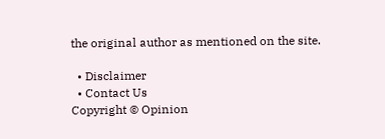the original author as mentioned on the site.

  • Disclaimer
  • Contact Us
Copyright © Opinion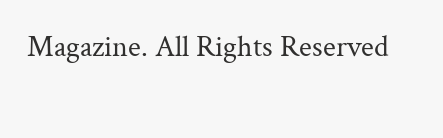Magazine. All Rights Reserved